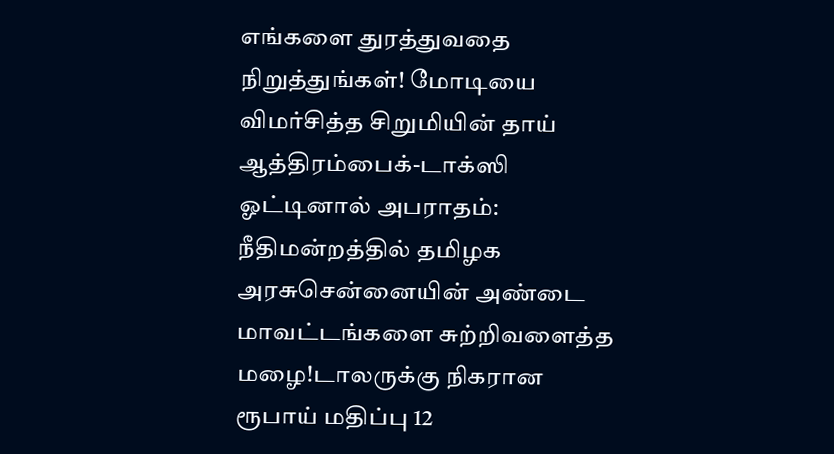எங்களை துரத்துவதை நிறுத்துங்கள்! மோடியை விமர்சித்த சிறுமியின் தாய் ஆத்திரம்பைக்-டாக்ஸி ஓட்டினால் அபராதம்: நீதிமன்றத்தில் தமிழக அரசுசென்னையின் அண்டை மாவட்டங்களை சுற்றிவளைத்த மழை!டாலருக்கு நிகரான ரூபாய் மதிப்பு 12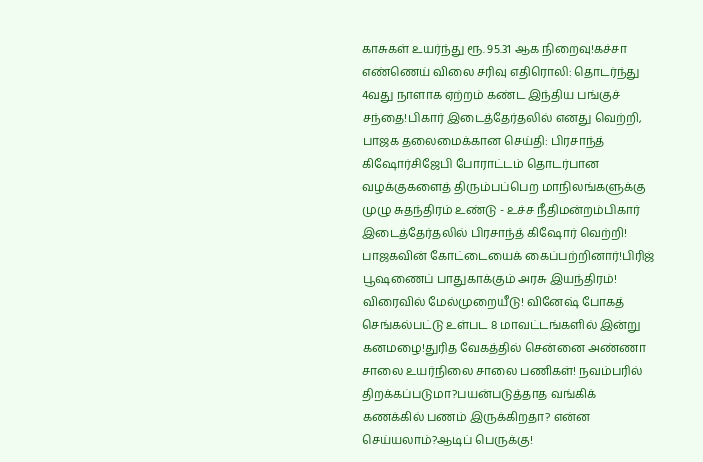காசுகள் உயர்ந்து ரூ. 95.31 ஆக நிறைவு!கச்சா எண்ணெய் விலை சரிவு எதிரொலி: தொடர்ந்து 4வது நாளாக ஏற்றம் கண்ட இந்திய பங்குச் சந்தை!பிகார் இடைத்தேர்தலில் எனது வெற்றி, பாஜக தலைமைக்கான செய்தி: பிரசாந்த் கிஷோர்சிஜேபி போராட்டம் தொடர்பான வழக்குகளைத் திரும்பப்பெற மாநிலங்களுக்கு முழு சுதந்திரம் உண்டு - உச்ச நீதிமன்றம்பிகார் இடைத்தேர்தலில் பிரசாந்த் கிஷோர் வெற்றி! பாஜகவின் கோட்டையைக் கைப்பற்றினார்!பிரிஜ் பூஷணைப் பாதுகாக்கும் அரசு இயந்திரம்! விரைவில் மேல்முறையீடு! வினேஷ் போகத் செங்கல்பட்டு உள்பட 8 மாவட்டங்களில் இன்று கனமழை!துரித வேகத்தில் சென்னை அண்ணா சாலை உயர்நிலை சாலை பணிகள்! நவம்பரில் திறக்கப்படுமா?பயன்படுத்தாத வங்கிக் கணக்கில் பணம் இருக்கிறதா? என்ன செய்யலாம்?ஆடிப் பெருக்கு!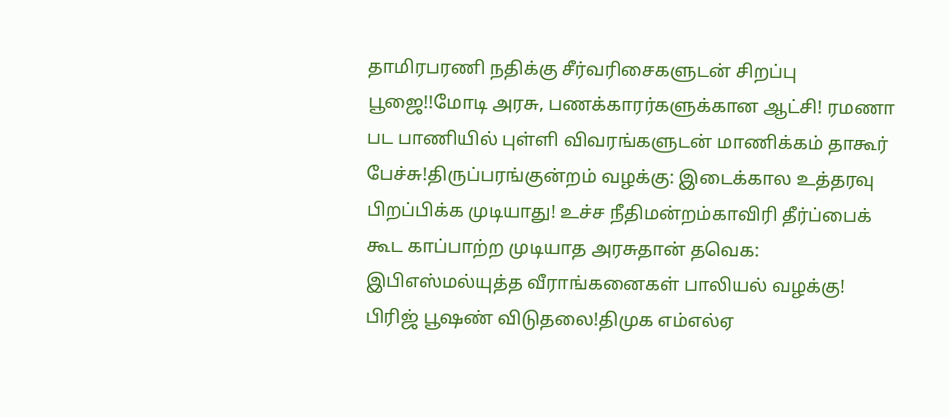தாமிரபரணி நதிக்கு சீர்வரிசைகளுடன் சிறப்பு பூஜை!!மோடி அரசு, பணக்காரர்களுக்கான ஆட்சி! ரமணா பட பாணியில் புள்ளி விவரங்களுடன் மாணிக்கம் தாகூர் பேச்சு!திருப்பரங்குன்றம் வழக்கு: இடைக்கால உத்தரவு பிறப்பிக்க முடியாது! உச்ச நீதிமன்றம்காவிரி தீர்ப்பைக் கூட காப்பாற்ற முடியாத அரசுதான் தவெக: இபிஎஸ்மல்யுத்த வீராங்கனைகள் பாலியல் வழக்கு! பிரிஜ் பூஷண் விடுதலை!திமுக எம்எல்ஏ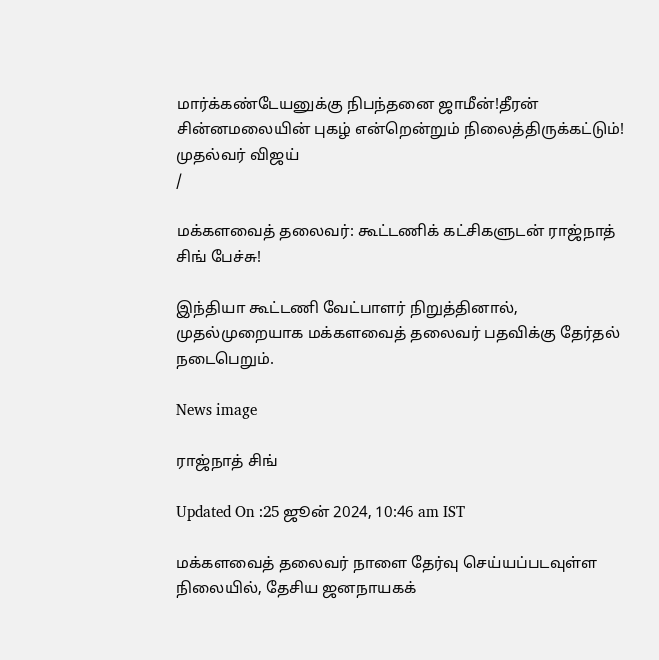மார்க்கண்டேயனுக்கு நிபந்தனை ஜாமீன்!தீரன் சின்னமலையின் புகழ் என்றென்றும் நிலைத்திருக்கட்டும்! முதல்வர் விஜய்
/

மக்களவைத் தலைவர்: கூட்டணிக் கட்சிகளுடன் ராஜ்நாத் சிங் பேச்சு!

இந்தியா கூட்டணி வேட்பாளர் நிறுத்தினால், முதல்முறையாக மக்களவைத் தலைவர் பதவிக்கு தேர்தல் நடைபெறும்.

News image

ராஜ்நாத் சிங்

Updated On :25 ஜூன் 2024, 10:46 am IST

மக்களவைத் தலைவர் நாளை தேர்வு செய்யப்படவுள்ள நிலையில், தேசிய ஜனநாயகக்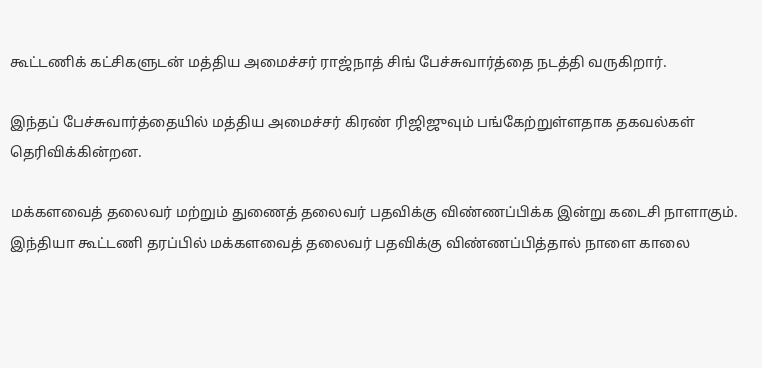கூட்டணிக் கட்சிகளுடன் மத்திய அமைச்சர் ராஜ்நாத் சிங் பேச்சுவார்த்தை நடத்தி வருகிறார்.

இந்தப் பேச்சுவார்த்தையில் மத்திய அமைச்சர் கிரண் ரிஜிஜுவும் பங்கேற்றுள்ளதாக தகவல்கள் தெரிவிக்கின்றன.

மக்களவைத் தலைவர் மற்றும் துணைத் தலைவர் பதவிக்கு விண்ணப்பிக்க இன்று கடைசி நாளாகும். இந்தியா கூட்டணி தரப்பில் மக்களவைத் தலைவர் பதவிக்கு விண்ணப்பித்தால் நாளை காலை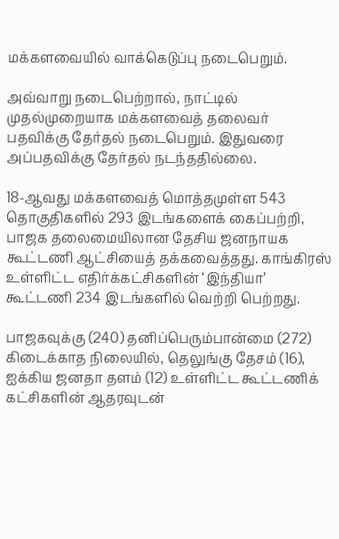மக்களவையில் வாக்கெடுப்பு நடைபெறும்.

அவ்வாறு நடைபெற்றால், நாட்டில் முதல்முறையாக மக்களவைத் தலைவர் பதவிக்கு தேர்தல் நடைபெறும். இதுவரை அப்பதவிக்கு தேர்தல் நடந்ததில்லை.

18-ஆவது மக்களவைத் மொத்தமுள்ள 543 தொகுதிகளில் 293 இடங்களைக் கைப்பற்றி, பாஜக தலைமையிலான தேசிய ஜனநாயக கூட்டணி ஆட்சியைத் தக்கவைத்தது. காங்கிரஸ் உள்ளிட்ட எதிர்க்கட்சிகளின் ‘இந்தியா’ கூட்டணி 234 இடங்களில் வெற்றி பெற்றது.

பாஜகவுக்கு (240) தனிப்பெரும்பான்மை (272) கிடைக்காத நிலையில், தெலுங்கு தேசம் (16), ஐக்கிய ஜனதா தளம் (12) உள்ளிட்ட கூட்டணிக் கட்சிகளின் ஆதரவுடன்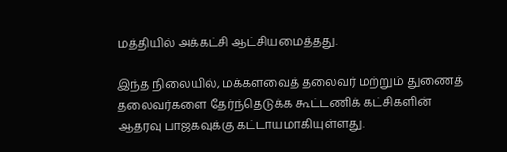மத்தியில் அக்கட்சி ஆட்சியமைத்தது.

இந்த நிலையில், மக்களவைத் தலைவர் மற்றும் துணைத் தலைவர்களை தேர்ந்தெடுக்க கூட்டணிக் கட்சிகளின் ஆதரவு பாஜகவுக்கு கட்டாயமாகியுள்ளது.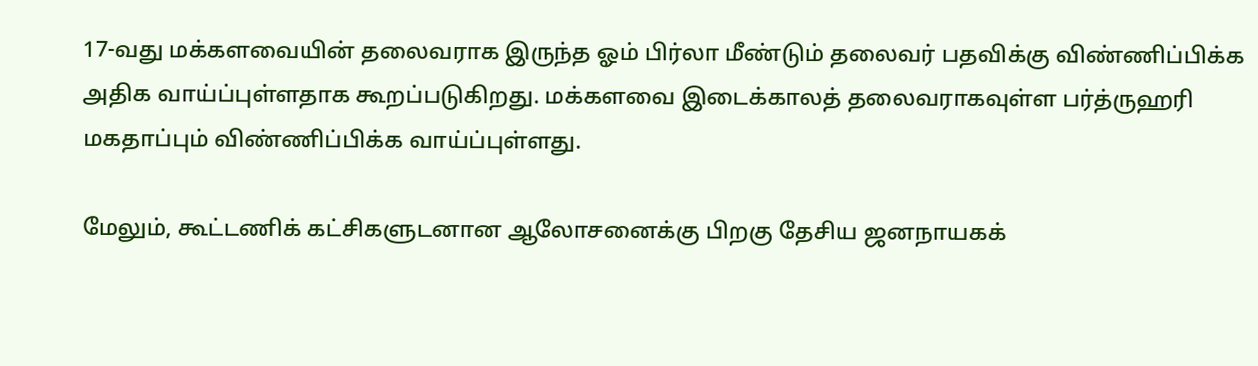17-வது மக்களவையின் தலைவராக இருந்த ஓம் பிர்லா மீண்டும் தலைவர் பதவிக்கு விண்ணிப்பிக்க அதிக வாய்ப்புள்ளதாக கூறப்படுகிறது. மக்களவை இடைக்காலத் தலைவராகவுள்ள பர்த்ருஹரி மகதாப்பும் விண்ணிப்பிக்க வாய்ப்புள்ளது.

மேலும், கூட்டணிக் கட்சிகளுடனான ஆலோசனைக்கு பிறகு தேசிய ஜனநாயகக்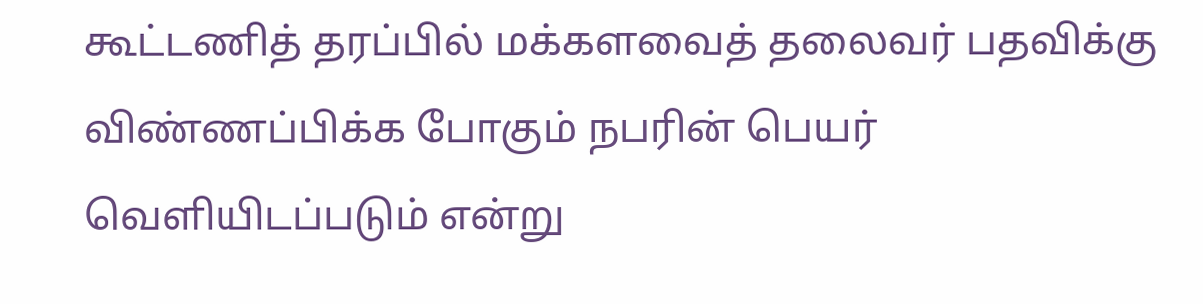கூட்டணித் தரப்பில் மக்களவைத் தலைவர் பதவிக்கு விண்ணப்பிக்க போகும் நபரின் பெயர் வெளியிடப்படும் என்று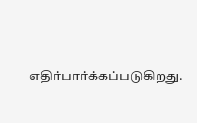எதிர்பார்க்கப்படுகிறது.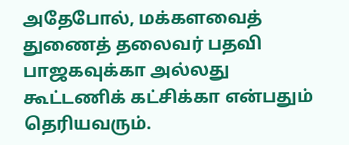அதேபோல், மக்களவைத் துணைத் தலைவர் பதவி பாஜகவுக்கா அல்லது கூட்டணிக் கட்சிக்கா என்பதும் தெரியவரும்.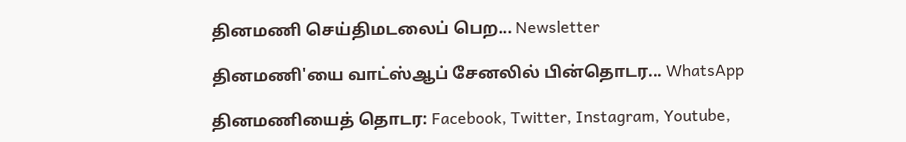தினமணி செய்திமடலைப் பெற... Newsletter

தினமணி'யை வாட்ஸ்ஆப் சேனலில் பின்தொடர... WhatsApp

தினமணியைத் தொடர: Facebook, Twitter, Instagram, Youtube,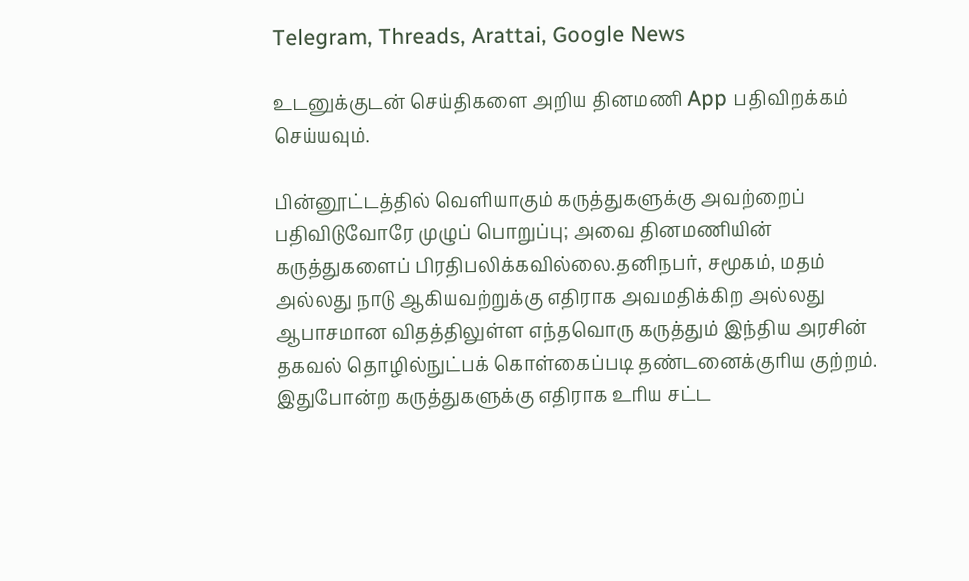Telegram, Threads, Arattai, Google News

உடனுக்குடன் செய்திகளை அறிய தினமணி App பதிவிறக்கம் செய்யவும்.

பின்னூட்டத்தில் வெளியாகும் கருத்துகளுக்கு அவற்றைப் பதிவிடுவோரே முழுப் பொறுப்பு; அவை தினமணியின் கருத்துகளைப் பிரதிபலிக்கவில்லை.தனிநபர், சமூகம், மதம் அல்லது நாடு ஆகியவற்றுக்கு எதிராக அவமதிக்கிற அல்லது ஆபாசமான விதத்திலுள்ள எந்தவொரு கருத்தும் இந்திய அரசின் தகவல் தொழில்நுட்பக் கொள்கைப்படி தண்டனைக்குரிய குற்றம். இதுபோன்ற கருத்துகளுக்கு எதிராக உரிய சட்ட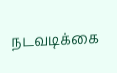நடவடிக்கை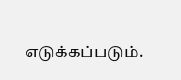எடுக்கப்படும்.